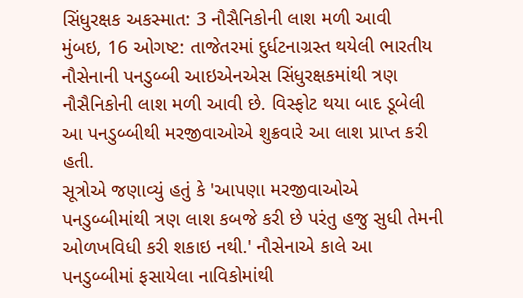સિંધુરક્ષક અકસ્માત: 3 નૌસૈનિકોની લાશ મળી આવી
મુંબઇ, 16 ઓગષ્ટ: તાજેતરમાં દુર્ધટનાગ્રસ્ત થયેલી ભારતીય નૌસેનાની પનડુબ્બી આઇએનએસ સિંધુરક્ષકમાંથી ત્રણ નૌસૈનિકોની લાશ મળી આવી છે. વિસ્ફોટ થયા બાદ ડૂબેલી આ પનડુબ્બીથી મરજીવાઓએ શુક્રવારે આ લાશ પ્રાપ્ત કરી હતી.
સૂત્રોએ જણાવ્યું હતું કે 'આપણા મરજીવાઓએ પનડુબ્બીમાંથી ત્રણ લાશ કબજે કરી છે પરંતુ હજુ સુધી તેમની ઓળખવિધી કરી શકાઇ નથી.' નૌસેનાએ કાલે આ પનડુબ્બીમાં ફસાયેલા નાવિકોમાંથી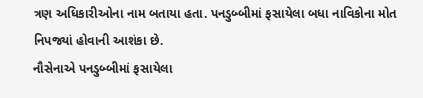ત્રણ અધિકારીઓના નામ બતાયા હતા. પનડુબ્બીમાં ફસાયેલા બધા નાવિકોના મોત નિપજ્યાં હોવાની આશંકા છે.
નૌસેનાએ પનડુબ્બીમાં ફસાયેલા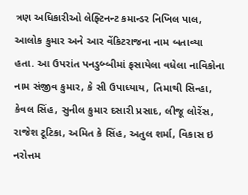ત્રણ અધિકારીઓ લેફ્ટિનન્ટ કમાન્ડર નિખિલ પાલ, આલોક કુમાર અને આર વેંકિટરાજના નામ બતાવ્યા હતા. આ ઉપરાંત પનડુબ્બીમાં ફસાયેલા વધેલા નાવિકોના નામ સંજીવ કુમાર, કે સી ઉપાધ્યાય, તિમાથી સિન્હા, કેવલ સિંહ, સુનીલ કુમાર દસારી પ્રસાદ, લીજૂ લોરેંસ, રાજેશ ટૂટિકા, અમિત કે સિંહ, અતુલ શર્મા, વિકાસ ઇ નરોત્તમ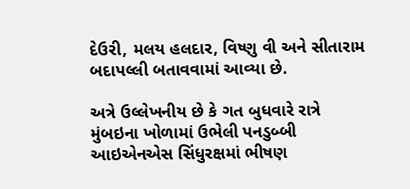દેઉરી, મલય હલદાર, વિષ્ણુ વી અને સીતારામ બદાપલ્લી બતાવવામાં આવ્યા છે.

અત્રે ઉલ્લેખનીય છે કે ગત બુધવારે રાત્રે મુંબઇના ખોળામાં ઉભેલી પનડુબ્બી આઇએનએસ સિંધુરક્ષમાં ભીષણ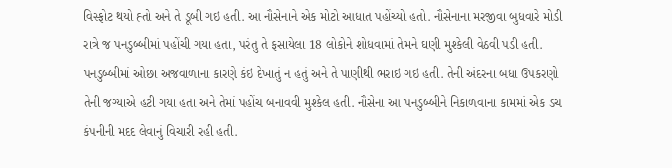વિસ્ફોટ થયો હ્તો અને તે ડૂબી ગઇ હતી. આ નૌસેનાને એક મોટો આધાત પહોંચ્યો હતો. નૌસેનાના મરજીવા બુધવારે મોડી રાત્રે જ પનડુબ્બીમાં પહોંચી ગયા હતા, પરંતુ તે ફસાયેલા 18 લોકોને શોધવામાં તેમને ઘણી મુશ્કેલી વેઠવી પડી હતી.
પનડુબ્બીમાં ઓછા અજવાળાના કારણે કંઇ દેખાતું ન હતું અને તે પાણીથી ભરાઇ ગઇ હતી. તેની અંદરના બધા ઉપકરણો તેની જગ્યાએ હટી ગયા હતા અને તેમાં પહોંચ બનાવવી મુશ્કેલ હતી. નૌસેના આ પનડુબ્બીને નિકાળવાના કામમાં એક ડચ કંપનીની મદદ લેવાનું વિચારી રહી હતી.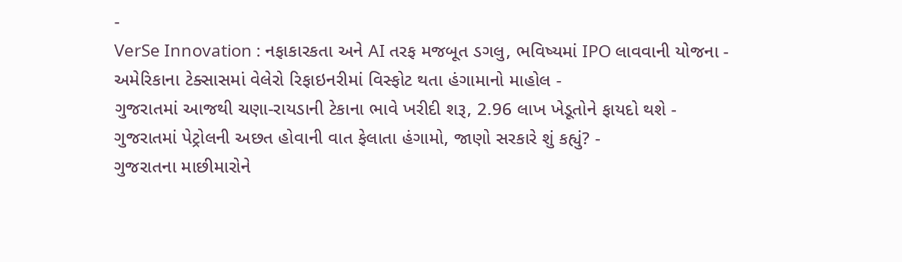-
VerSe Innovation : નફાકારકતા અને AI તરફ મજબૂત ડગલુ, ભવિષ્યમાં IPO લાવવાની યોજના -
અમેરિકાના ટેક્સાસમાં વેલેરો રિફાઇનરીમાં વિસ્ફોટ થતા હંગામાનો માહોલ -
ગુજરાતમાં આજથી ચણા-રાયડાની ટેકાના ભાવે ખરીદી શરૂ, 2.96 લાખ ખેડૂતોને ફાયદો થશે -
ગુજરાતમાં પેટ્રોલની અછત હોવાની વાત ફેલાતા હંગામો, જાણો સરકારે શું કહ્યું? -
ગુજરાતના માછીમારોને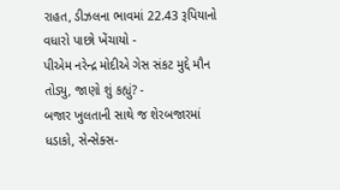રાહત, ડીઝલના ભાવમાં 22.43 રૂપિયાનો વધારો પાછો ખેંચાયો -
પીએમ નરેન્દ્ર મોદીએ ગેસ સંકટ મુદ્દે મૌન તોડ્યુ, જાણો શું કહ્યું? -
બજાર ખુલતાની સાથે જ શેરબજારમાં ધડાકો, સેન્સેક્સ-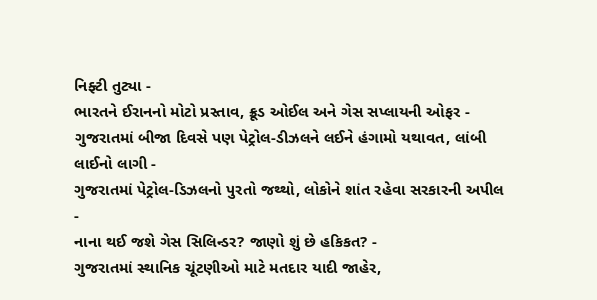નિફ્ટી તુટ્યા -
ભારતને ઈરાનનો મોટો પ્રસ્તાવ, ક્રૂડ ઓઈલ અને ગેસ સપ્લાયની ઓફર -
ગુજરાતમાં બીજા દિવસે પણ પેટ્રોલ-ડીઝલને લઈને હંગામો યથાવત, લાંબી લાઈનો લાગી -
ગુજરાતમાં પેટ્રોલ-ડિઝલનો પુરતો જથ્થો, લોકોને શાંત રહેવા સરકારની અપીલ -
નાના થઈ જશે ગેસ સિલિન્ડર? જાણો શું છે હકિકત? -
ગુજરાતમાં સ્થાનિક ચૂંટણીઓ માટે મતદાર યાદી જાહેર,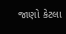જાણો કેટલા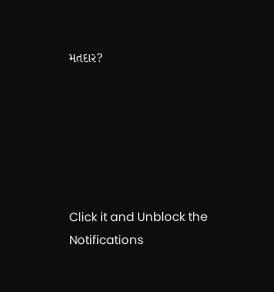મતદાર?






Click it and Unblock the Notifications